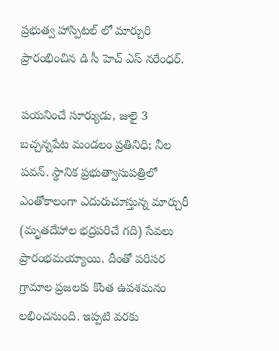ప్రభుత్వ హాస్పిటల్ లో మార్చురి ప్రారంభించిన డి సీ హెచ్ ఎస్ నరేంధర్.

పయనించే సూర్యుడు, జులై 3 బచ్చన్నపేట మండలం ప్రతినిధి; నీల పవన్. స్థానిక ప్రభుత్వాసుపత్రిలో ఎంతోకాలంగా ఎదురుచూస్తున్న మార్చురీ (మృతదేహాల భద్రపరిచే గది) సేవలు ప్రారంభమయ్యాయి. దీంతో పరిసర గ్రామాల ప్రజలకు కొంత ఉపశమనం లభించనుంది. ఇప్పటి వరకు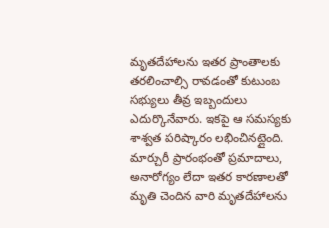మృతదేహాలను ఇతర ప్రాంతాలకు తరలించాల్సి రావడంతో కుటుంబ సభ్యులు తీవ్ర ఇబ్బందులు ఎదుర్కొనేవారు. ఇకపై ఆ సమస్యకు శాశ్వత పరిష్కారం లభించినట్లైంది. మార్చురీ ప్రారంభంతో ప్రమాదాలు, అనారోగ్యం లేదా ఇతర కారణాలతో మృతి చెందిన వారి మృతదేహాలను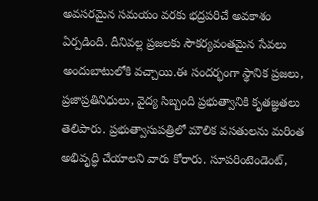అవసరమైన సమయం వరకు భద్రపరిచే అవకాశం ఏర్పడింది. దీనివల్ల ప్రజలకు సౌకర్యవంతమైన సేవలు అందుబాటులోకి వచ్చాయి.ఈ సందర్భంగా స్థానిక ప్రజలు, ప్రజాప్రతినిధులు, వైద్య సిబ్బంది ప్రభుత్వానికి కృతజ్ఞతలు తెలిపారు. ప్రభుత్వాసుపత్రిలో మౌలిక వసతులను మరింత అభివృద్ధి చేయాలని వారు కోరారు. సూపరింటెండెంట్,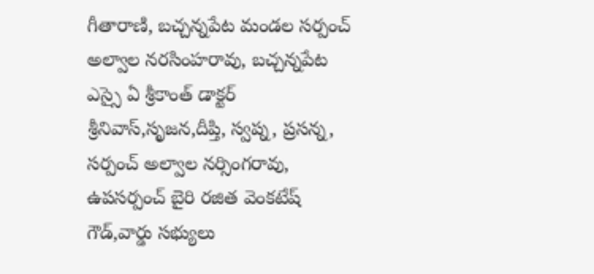గీతారాణి, బచ్చన్నపేట మండల సర్పంచ్ అల్వాల నరసింహరావు, బచ్చన్నపేట ఎస్సై ఏ శ్రీకాంత్ డాక్టర్ శ్రీనివాస్,సృజన,దీప్తి, స్వప్న, ప్రసన్న, సర్పంచ్ అల్వాల నర్సింగరావు, ఉపసర్పంచ్ బైరి రజిత వెంకటేష్ గౌడ్,వార్డు సభ్యులు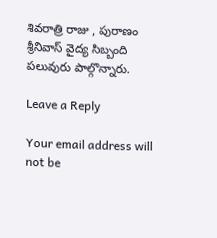శివరాత్రి రాజు , పురాణం శ్రీనివాస్ వైద్య సిబ్బంది పలువురు పాల్గొన్నారు.

Leave a Reply

Your email address will not be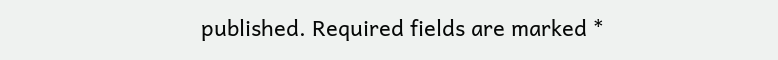published. Required fields are marked *